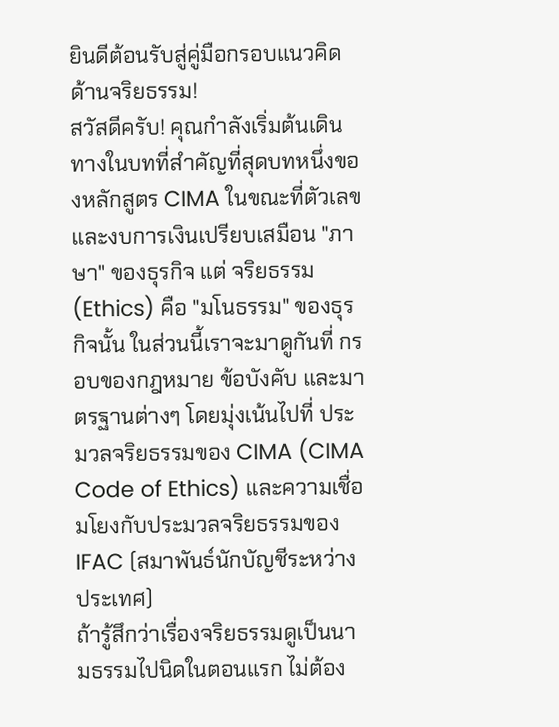ยินดีต้อนรับสู่คู่มือกรอบแนวคิดด้านจริยธรรม!
สวัสดีครับ! คุณกำลังเริ่มต้นเดินทางในบทที่สำคัญที่สุดบทหนึ่งของหลักสูตร CIMA ในขณะที่ตัวเลขและงบการเงินเปรียบเสมือน "ภาษา" ของธุรกิจ แต่ จริยธรรม (Ethics) คือ "มโนธรรม" ของธุรกิจนั้น ในส่วนนี้เราจะมาดูกันที่ กรอบของกฎหมาย ข้อบังคับ และมาตรฐานต่างๆ โดยมุ่งเน้นไปที่ ประมวลจริยธรรมของ CIMA (CIMA Code of Ethics) และความเชื่อมโยงกับประมวลจริยธรรมของ IFAC (สมาพันธ์นักบัญชีระหว่างประเทศ)
ถ้ารู้สึกว่าเรื่องจริยธรรมดูเป็นนามธรรมไปนิดในตอนแรก ไม่ต้อง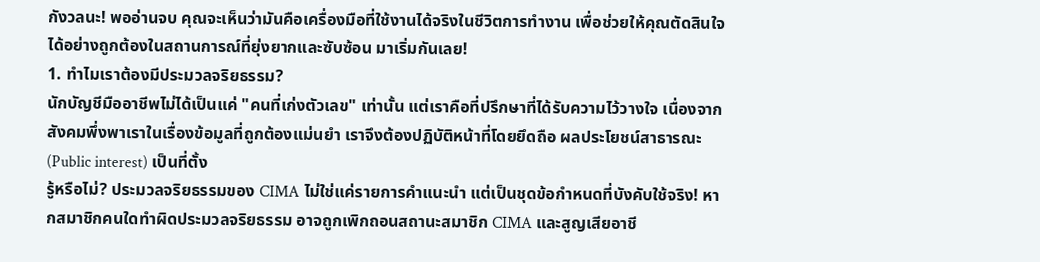กังวลนะ! พออ่านจบ คุณจะเห็นว่ามันคือเครื่องมือที่ใช้งานได้จริงในชีวิตการทำงาน เพื่อช่วยให้คุณตัดสินใจได้อย่างถูกต้องในสถานการณ์ที่ยุ่งยากและซับซ้อน มาเริ่มกันเลย!
1. ทำไมเราต้องมีประมวลจริยธรรม?
นักบัญชีมืออาชีพไม่ได้เป็นแค่ "คนที่เก่งตัวเลข" เท่านั้น แต่เราคือที่ปรึกษาที่ได้รับความไว้วางใจ เนื่องจากสังคมพึ่งพาเราในเรื่องข้อมูลที่ถูกต้องแม่นยำ เราจึงต้องปฏิบัติหน้าที่โดยยึดถือ ผลประโยชน์สาธารณะ (Public interest) เป็นที่ตั้ง
รู้หรือไม่? ประมวลจริยธรรมของ CIMA ไม่ใช่แค่รายการคำแนะนำ แต่เป็นชุดข้อกำหนดที่บังคับใช้จริง! หากสมาชิกคนใดทำผิดประมวลจริยธรรม อาจถูกเพิกถอนสถานะสมาชิก CIMA และสูญเสียอาชี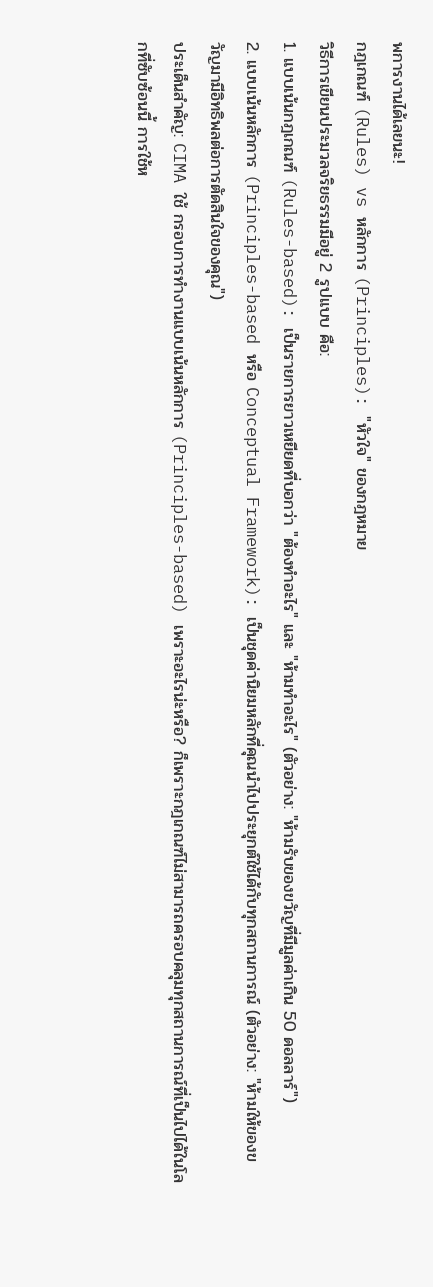พการงานได้เลยนะ!
กฎเกณฑ์ (Rules) vs หลักการ (Principles): "หัวใจ" ของกฎหมาย
วิธีการเขียนประมวลจริยธรรมมีอยู่ 2 รูปแบบ คือ:
1. แบบเน้นกฎเกณฑ์ (Rules-based): เป็นรายการยาวเหยียดที่บอกว่า "ต้องทำอะไร" และ "ห้ามทำอะไร" (ตัวอย่าง: "ห้ามรับของขวัญที่มีมูลค่าเกิน 50 ดอลลาร์")
2. แบบเน้นหลักการ (Principles-based หรือ Conceptual Framework): เป็นชุดค่านิยมหลักที่คุณนำไปประยุกต์ใช้ได้กับทุกสถานการณ์ (ตัวอย่าง: "ห้ามให้ของขวัญมามีอิทธิพลต่อการตัดสินใจของคุณ")
ประเด็นสำคัญ: CIMA ใช้ กรอบการทำงานแบบเน้นหลักการ (Principles-based) เพราะอะไรน่ะหรือ? ก็เพราะกฎเกณฑ์ไม่สามารถครอบคลุมทุกสถานการณ์ที่เป็นไปได้ในโลกที่ซับซ้อนนี้ การใช้ห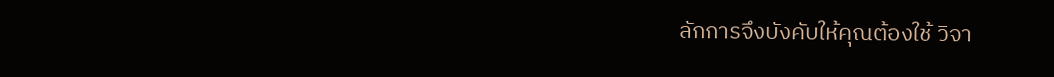ลักการจึงบังคับให้คุณต้องใช้ วิจา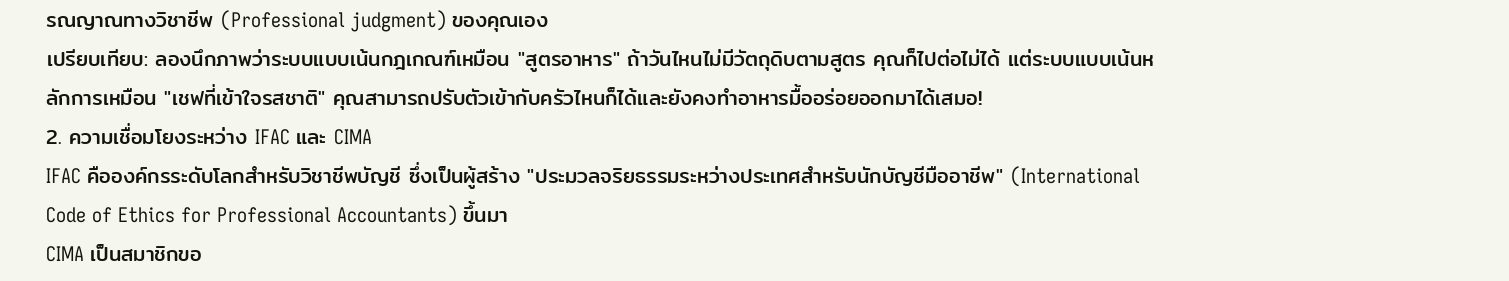รณญาณทางวิชาชีพ (Professional judgment) ของคุณเอง
เปรียบเทียบ: ลองนึกภาพว่าระบบแบบเน้นกฎเกณฑ์เหมือน "สูตรอาหาร" ถ้าวันไหนไม่มีวัตถุดิบตามสูตร คุณก็ไปต่อไม่ได้ แต่ระบบแบบเน้นหลักการเหมือน "เชฟที่เข้าใจรสชาติ" คุณสามารถปรับตัวเข้ากับครัวไหนก็ได้และยังคงทำอาหารมื้ออร่อยออกมาได้เสมอ!
2. ความเชื่อมโยงระหว่าง IFAC และ CIMA
IFAC คือองค์กรระดับโลกสำหรับวิชาชีพบัญชี ซึ่งเป็นผู้สร้าง "ประมวลจริยธรรมระหว่างประเทศสำหรับนักบัญชีมืออาชีพ" (International Code of Ethics for Professional Accountants) ขึ้นมา
CIMA เป็นสมาชิกขอ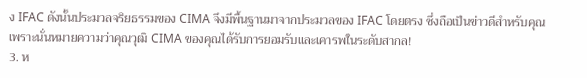ง IFAC ดังนั้นประมวลจริยธรรมของ CIMA จึงมีพื้นฐานมาจากประมวลของ IFAC โดยตรง ซึ่งถือเป็นข่าวดีสำหรับคุณ เพราะนั่นหมายความว่าคุณวุฒิ CIMA ของคุณได้รับการยอมรับและเคารพในระดับสากล!
3. ห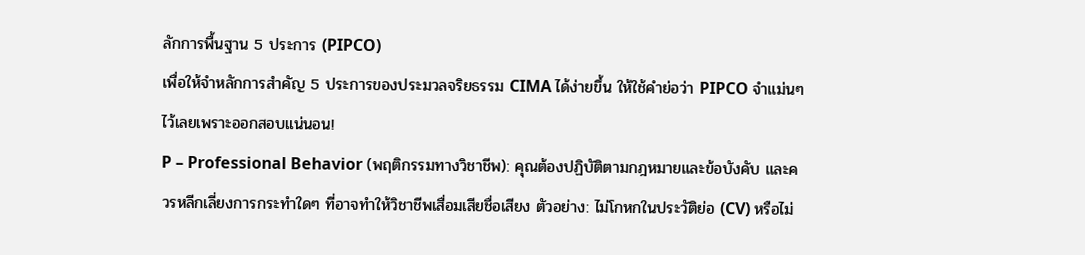ลักการพื้นฐาน 5 ประการ (PIPCO)
เพื่อให้จำหลักการสำคัญ 5 ประการของประมวลจริยธรรม CIMA ได้ง่ายขึ้น ให้ใช้คำย่อว่า PIPCO จำแม่นๆ ไว้เลยเพราะออกสอบแน่นอน!
P – Professional Behavior (พฤติกรรมทางวิชาชีพ): คุณต้องปฏิบัติตามกฎหมายและข้อบังคับ และควรหลีกเลี่ยงการกระทำใดๆ ที่อาจทำให้วิชาชีพเสื่อมเสียชื่อเสียง ตัวอย่าง: ไม่โกหกในประวัติย่อ (CV) หรือไม่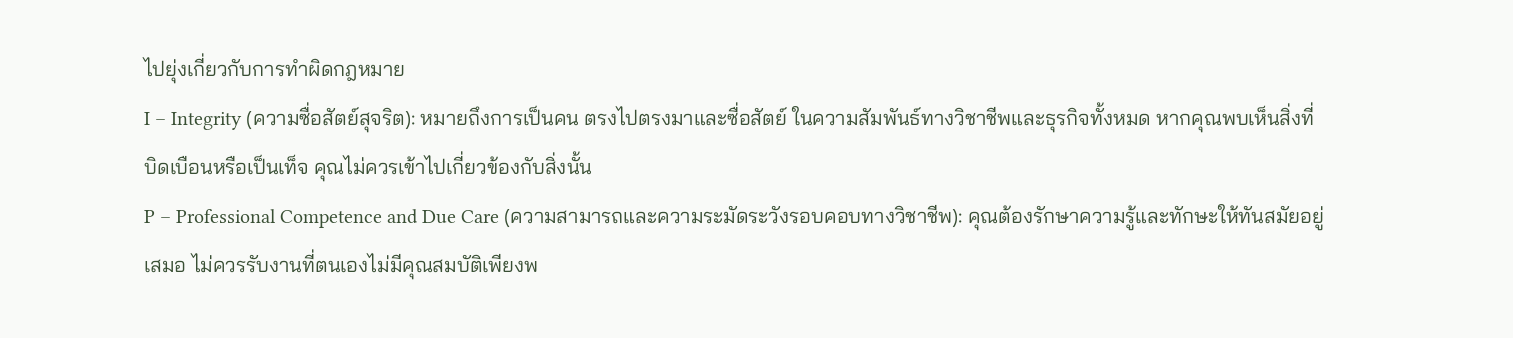ไปยุ่งเกี่ยวกับการทำผิดกฎหมาย
I – Integrity (ความซื่อสัตย์สุจริต): หมายถึงการเป็นคน ตรงไปตรงมาและซื่อสัตย์ ในความสัมพันธ์ทางวิชาชีพและธุรกิจทั้งหมด หากคุณพบเห็นสิ่งที่บิดเบือนหรือเป็นเท็จ คุณไม่ควรเข้าไปเกี่ยวข้องกับสิ่งนั้น
P – Professional Competence and Due Care (ความสามารถและความระมัดระวังรอบคอบทางวิชาชีพ): คุณต้องรักษาความรู้และทักษะให้ทันสมัยอยู่เสมอ ไม่ควรรับงานที่ตนเองไม่มีคุณสมบัติเพียงพ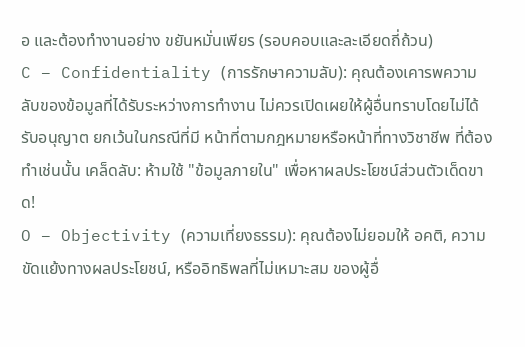อ และต้องทำงานอย่าง ขยันหมั่นเพียร (รอบคอบและละเอียดถี่ถ้วน)
C – Confidentiality (การรักษาความลับ): คุณต้องเคารพความลับของข้อมูลที่ได้รับระหว่างการทำงาน ไม่ควรเปิดเผยให้ผู้อื่นทราบโดยไม่ได้รับอนุญาต ยกเว้นในกรณีที่มี หน้าที่ตามกฎหมายหรือหน้าที่ทางวิชาชีพ ที่ต้องทำเช่นนั้น เคล็ดลับ: ห้ามใช้ "ข้อมูลภายใน" เพื่อหาผลประโยชน์ส่วนตัวเด็ดขาด!
O – Objectivity (ความเที่ยงธรรม): คุณต้องไม่ยอมให้ อคติ, ความขัดแย้งทางผลประโยชน์, หรืออิทธิพลที่ไม่เหมาะสม ของผู้อื่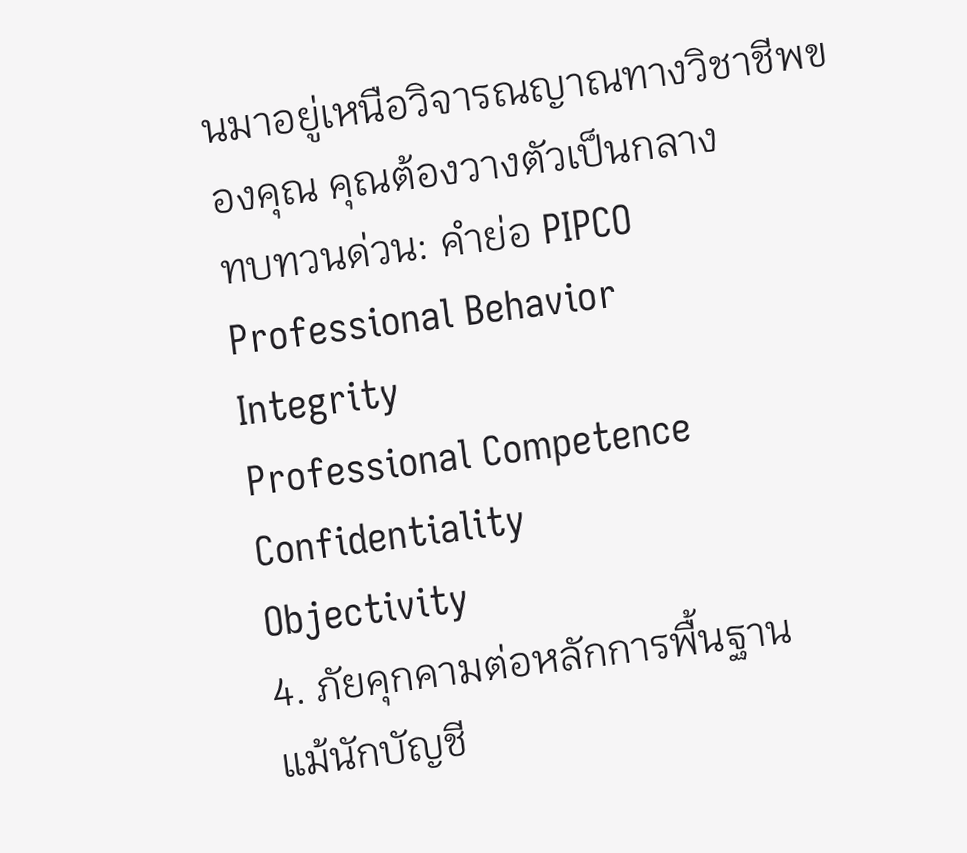นมาอยู่เหนือวิจารณญาณทางวิชาชีพของคุณ คุณต้องวางตัวเป็นกลาง
ทบทวนด่วน: คำย่อ PIPCO
Professional Behavior
Integrity
Professional Competence
Confidentiality
Objectivity
4. ภัยคุกคามต่อหลักการพื้นฐาน
แม้นักบัญชี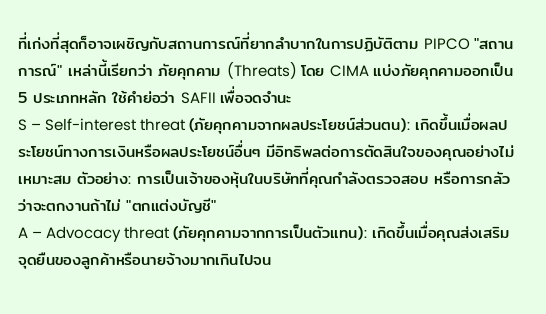ที่เก่งที่สุดก็อาจเผชิญกับสถานการณ์ที่ยากลำบากในการปฏิบัติตาม PIPCO "สถานการณ์" เหล่านี้เรียกว่า ภัยคุกคาม (Threats) โดย CIMA แบ่งภัยคุกคามออกเป็น 5 ประเภทหลัก ใช้คำย่อว่า SAFII เพื่อจดจำนะ
S – Self-interest threat (ภัยคุกคามจากผลประโยชน์ส่วนตน): เกิดขึ้นเมื่อผลประโยชน์ทางการเงินหรือผลประโยชน์อื่นๆ มีอิทธิพลต่อการตัดสินใจของคุณอย่างไม่เหมาะสม ตัวอย่าง: การเป็นเจ้าของหุ้นในบริษัทที่คุณกำลังตรวจสอบ หรือการกลัวว่าจะตกงานถ้าไม่ "ตกแต่งบัญชี"
A – Advocacy threat (ภัยคุกคามจากการเป็นตัวแทน): เกิดขึ้นเมื่อคุณส่งเสริมจุดยืนของลูกค้าหรือนายจ้างมากเกินไปจน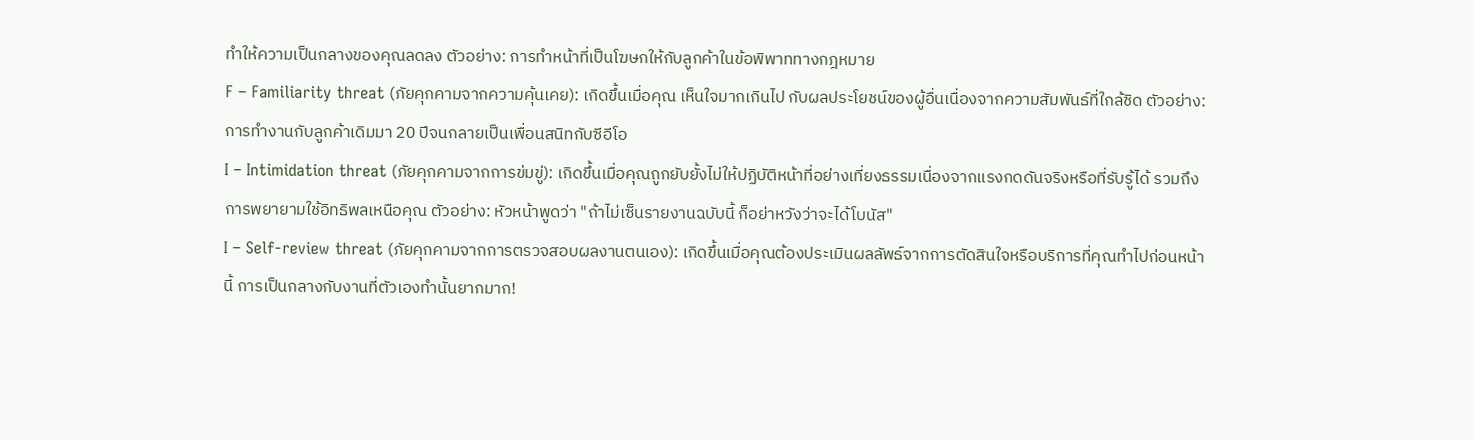ทำให้ความเป็นกลางของคุณลดลง ตัวอย่าง: การทำหน้าที่เป็นโฆษกให้กับลูกค้าในข้อพิพาททางกฎหมาย
F – Familiarity threat (ภัยคุกคามจากความคุ้นเคย): เกิดขึ้นเมื่อคุณ เห็นใจมากเกินไป กับผลประโยชน์ของผู้อื่นเนื่องจากความสัมพันธ์ที่ใกล้ชิด ตัวอย่าง: การทำงานกับลูกค้าเดิมมา 20 ปีจนกลายเป็นเพื่อนสนิทกับซีอีโอ
I – Intimidation threat (ภัยคุกคามจากการข่มขู่): เกิดขึ้นเมื่อคุณถูกยับยั้งไม่ให้ปฏิบัติหน้าที่อย่างเที่ยงธรรมเนื่องจากแรงกดดันจริงหรือที่รับรู้ได้ รวมถึงการพยายามใช้อิทธิพลเหนือคุณ ตัวอย่าง: หัวหน้าพูดว่า "ถ้าไม่เซ็นรายงานฉบับนี้ ก็อย่าหวังว่าจะได้โบนัส"
I – Self-review threat (ภัยคุกคามจากการตรวจสอบผลงานตนเอง): เกิดขึ้นเมื่อคุณต้องประเมินผลลัพธ์จากการตัดสินใจหรือบริการที่คุณทำไปก่อนหน้านี้ การเป็นกลางกับงานที่ตัวเองทำนั้นยากมาก!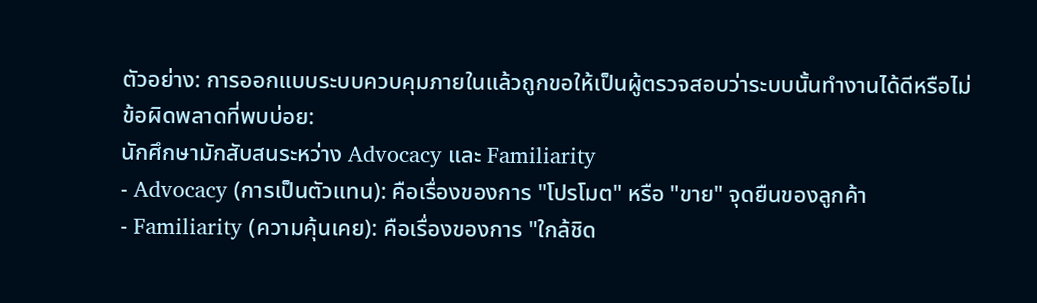ตัวอย่าง: การออกแบบระบบควบคุมภายในแล้วถูกขอให้เป็นผู้ตรวจสอบว่าระบบนั้นทำงานได้ดีหรือไม่
ข้อผิดพลาดที่พบบ่อย:
นักศึกษามักสับสนระหว่าง Advocacy และ Familiarity
- Advocacy (การเป็นตัวแทน): คือเรื่องของการ "โปรโมต" หรือ "ขาย" จุดยืนของลูกค้า
- Familiarity (ความคุ้นเคย): คือเรื่องของการ "ใกล้ชิด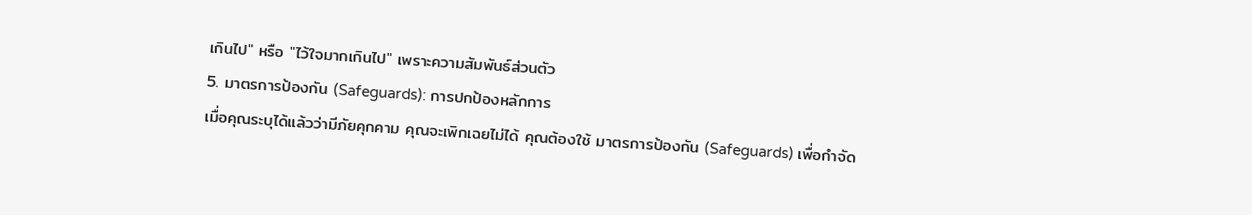เกินไป" หรือ "ไว้ใจมากเกินไป" เพราะความสัมพันธ์ส่วนตัว
5. มาตรการป้องกัน (Safeguards): การปกป้องหลักการ
เมื่อคุณระบุได้แล้วว่ามีภัยคุกคาม คุณจะเพิกเฉยไม่ได้ คุณต้องใช้ มาตรการป้องกัน (Safeguards) เพื่อกำจัด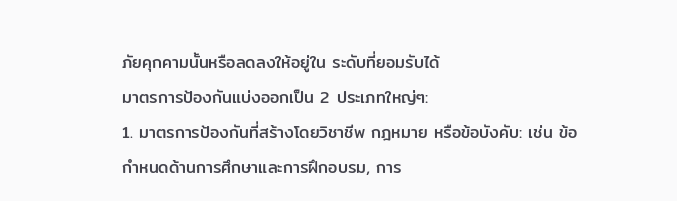ภัยคุกคามนั้นหรือลดลงให้อยู่ใน ระดับที่ยอมรับได้
มาตรการป้องกันแบ่งออกเป็น 2 ประเภทใหญ่ๆ:
1. มาตรการป้องกันที่สร้างโดยวิชาชีพ กฎหมาย หรือข้อบังคับ: เช่น ข้อกำหนดด้านการศึกษาและการฝึกอบรม, การ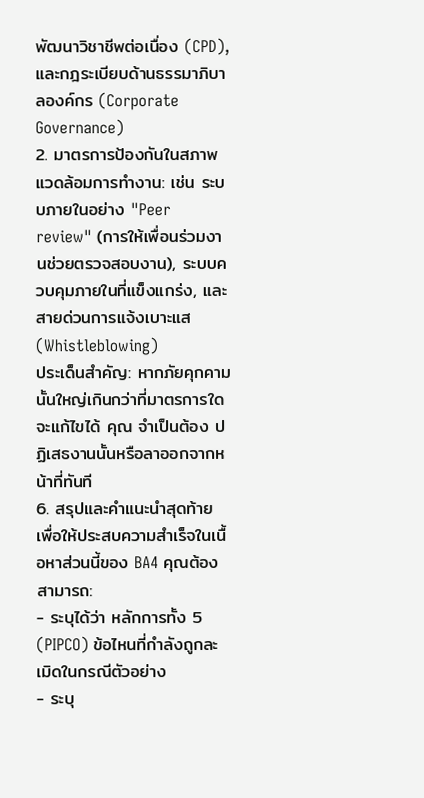พัฒนาวิชาชีพต่อเนื่อง (CPD), และกฎระเบียบด้านธรรมาภิบาลองค์กร (Corporate Governance)
2. มาตรการป้องกันในสภาพแวดล้อมการทำงาน: เช่น ระบบภายในอย่าง "Peer review" (การให้เพื่อนร่วมงานช่วยตรวจสอบงาน), ระบบควบคุมภายในที่แข็งแกร่ง, และสายด่วนการแจ้งเบาะแส (Whistleblowing)
ประเด็นสำคัญ: หากภัยคุกคามนั้นใหญ่เกินกว่าที่มาตรการใดจะแก้ไขได้ คุณ จำเป็นต้อง ปฏิเสธงานนั้นหรือลาออกจากหน้าที่ทันที
6. สรุปและคำแนะนำสุดท้าย
เพื่อให้ประสบความสำเร็จในเนื้อหาส่วนนี้ของ BA4 คุณต้องสามารถ:
- ระบุได้ว่า หลักการทั้ง 5 (PIPCO) ข้อไหนที่กำลังถูกละเมิดในกรณีตัวอย่าง
- ระบุ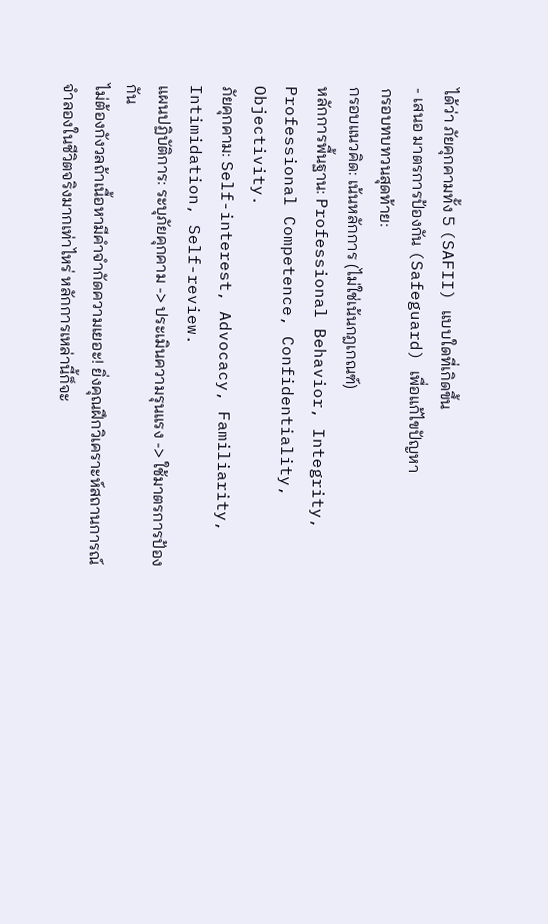ได้ว่า ภัยคุกคามทั้ง 5 (SAFII) แบบใดที่เกิดขึ้น
- เสนอ มาตรการป้องกัน (Safeguard) เพื่อแก้ไขปัญหา
กรอบทบทวนสุดท้าย:
กรอบแนวคิด: เน้นหลักการ (ไม่ใช่เน้นกฎเกณฑ์)
หลักการพื้นฐาน: Professional Behavior, Integrity, Professional Competence, Confidentiality, Objectivity.
ภัยคุกคาม: Self-interest, Advocacy, Familiarity, Intimidation, Self-review.
แผนปฏิบัติการ: ระบุภัยคุกคาม -> ประเมินความรุนแรง -> ใช้มาตรการป้องกัน
ไม่ต้องกังวลถ้าเนื้อหามีคำจำกัดความเยอะ! ยิ่งคุณฝึกวิเคราะห์สถานการณ์จำลองในชีวิตจริงมากเท่าไหร่ หลักการเหล่านี้ก็จะ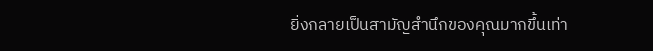ยิ่งกลายเป็นสามัญสำนึกของคุณมากขึ้นเท่า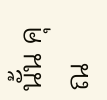นั้น คุณ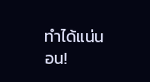ทำได้แน่นอน!